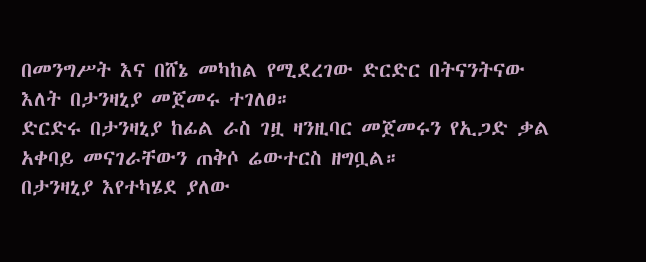በመንግሥት እና በሸኔ መካከል የሚደረገው ድርድር በትናንትናው እለት በታንዛኒያ መጀመሩ ተገለፀ።
ድርድሩ በታንዛኒያ ከፊል ራስ ገዟ ዛንዚባር መጀመሩን የኢጋድ ቃል አቀባይ መናገራቸውን ጠቅሶ ሬውተርስ ዘግቧል።
በታንዛኒያ እየተካሄደ ያለው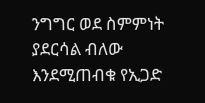ንግግር ወደ ስምምነት ያደርሳል ብለው እንደሚጠብቁ የኢጋድ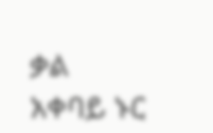ቃል አቀባይ ኑር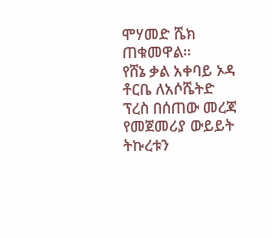ሞሃመድ ሼክ ጠቁመዋል።
የሸኔ ቃል አቀባይ ኦዳ ቶርቤ ለአሶሼትድ ፕረስ በሰጠው መረጃ የመጀመሪያ ውይይት ትኩረቱን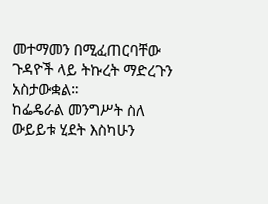መተማመን በሚፈጠርባቸው ጉዳዮች ላይ ትኩረት ማድረጉን አስታውቋል።
ከፌዴራል መንግሥት ስለ ውይይቱ ሂደት እስካሁን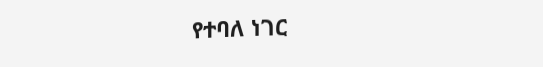የተባለ ነገር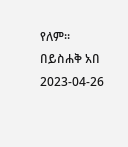የለም።
በይስሐቅ አበ
2023-04-26